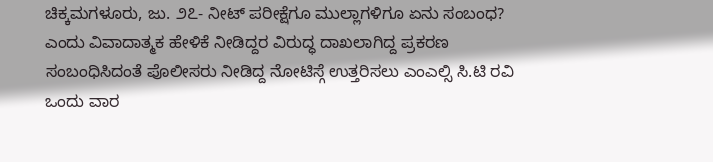ಚಿಕ್ಕಮಗಳೂರು, ಜು. ೨೭- ನೀಟ್ ಪರೀಕ್ಷೆಗೂ ಮುಲ್ಲಾಗಳಿಗೂ ಏನು ಸಂಬಂಧ? ಎಂದು ವಿವಾದಾತ್ಮಕ ಹೇಳಿಕೆ ನೀಡಿದ್ದರ ವಿರುದ್ಧ ದಾಖಲಾಗಿದ್ದ ಪ್ರಕರಣ ಸಂಬಂಧಿಸಿದಂತೆ ಪೊಲೀಸರು ನೀಡಿದ್ದ ನೋಟಿಸ್ಗೆ ಉತ್ತರಿಸಲು ಎಂಎಲ್ಸಿ ಸಿ.ಟಿ ರವಿ ಒಂದು ವಾರ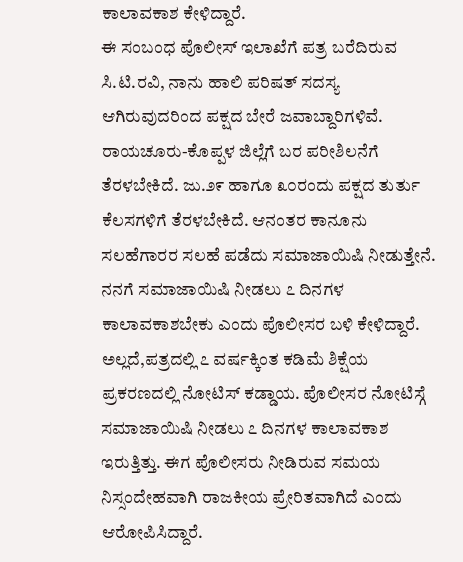ಕಾಲಾವಕಾಶ ಕೇಳಿದ್ದಾರೆ.
ಈ ಸಂಬಂಧ ಪೊಲೀಸ್ ಇಲಾಖೆಗೆ ಪತ್ರ ಬರೆದಿರುವ ಸಿ.ಟಿ.ರವಿ, ನಾನು ಹಾಲಿ ಪರಿಷತ್ ಸದಸ್ಯ ಆಗಿರುವುದರಿಂದ ಪಕ್ಷದ ಬೇರೆ ಜವಾಬ್ದಾರಿಗಳಿವೆ. ರಾಯಚೂರು-ಕೊಪ್ಪಳ ಜಿಲ್ಲೆಗೆ ಬರ ಪರೀಶಿಲನೆಗೆ ತೆರಳಬೇಕಿದೆ. ಜು.೨೯ ಹಾಗೂ ೩೦ರಂದು ಪಕ್ಷದ ತುರ್ತು ಕೆಲಸಗಳಿಗೆ ತೆರಳಬೇಕಿದೆ. ಆನಂತರ ಕಾನೂನು ಸಲಹೆಗಾರರ ಸಲಹೆ ಪಡೆದು ಸಮಾಜಾಯಿಷಿ ನೀಡುತ್ತೇನೆ. ನನಗೆ ಸಮಾಜಾಯಿಷಿ ನೀಡಲು ೭ ದಿನಗಳ ಕಾಲಾವಕಾಶಬೇಕು ಎಂದು ಪೊಲೀಸರ ಬಳಿ ಕೇಳಿದ್ದಾರೆ.
ಅಲ್ಲದೆ,ಪತ್ರದಲ್ಲಿ ೭ ವರ್ಷಕ್ಕಿಂತ ಕಡಿಮೆ ಶಿಕ್ಷೆಯ ಪ್ರಕರಣದಲ್ಲಿ ನೋಟಿಸ್ ಕಡ್ಡಾಯ. ಪೊಲೀಸರ ನೋಟಿಸ್ಗೆ ಸಮಾಜಾಯಿಷಿ ನೀಡಲು ೭ ದಿನಗಳ ಕಾಲಾವಕಾಶ ಇರುತ್ತಿತ್ತು. ಈಗ ಪೊಲೀಸರು ನೀಡಿರುವ ಸಮಯ ನಿಸ್ಸಂದೇಹವಾಗಿ ರಾಜಕೀಯ ಪ್ರೇರಿತವಾಗಿದೆ ಎಂದು ಆರೋಪಿಸಿದ್ದಾರೆ.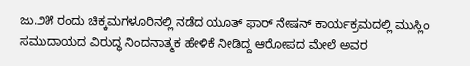ಜು.೨೫ ರಂದು ಚಿಕ್ಕಮಗಳೂರಿನಲ್ಲಿ ನಡೆದ ಯೂತ್ ಫಾರ್ ನೇಷನ್ ಕಾರ್ಯಕ್ರಮದಲ್ಲಿ ಮುಸ್ಲಿಂ ಸಮುದಾಯದ ವಿರುದ್ಧ ನಿಂದನಾತ್ಮಕ ಹೇಳಿಕೆ ನೀಡಿದ್ದ ಆರೋಪದ ಮೇಲೆ ಅವರ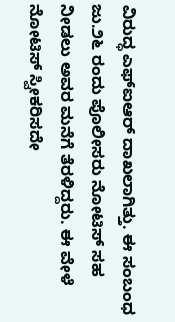ವಿರುದ್ಧ ಎಫ್ಐಆರ್ ದಾಖಲಾಗಿತ್ತು. ಈ ಸಂಬಂಧ ಜು.೨೬ ರಂದು ಪೊಲೀಸರು ನೋಟಿಸ್ ಸಹ ನೀಡಲು ಅವರ ಮನೆಗೆ ತೆರಳಿದ್ದರು. ಈ ವೇಳೆ ನೋಟಿಸ್ ಸ್ವೀಕರಿಸದೇ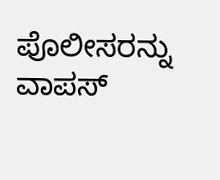ಪೊಲೀಸರನ್ನು ವಾಪಸ್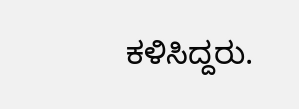ಕಳಿಸಿದ್ದರು.